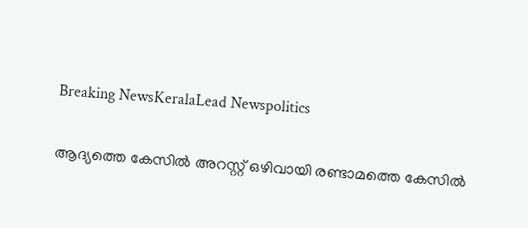Breaking NewsKeralaLead Newspolitics

ആദ്യത്തെ കേസില്‍ അറസ്റ്റ് ഒഴിവായി രണ്ടാമത്തെ കേസില്‍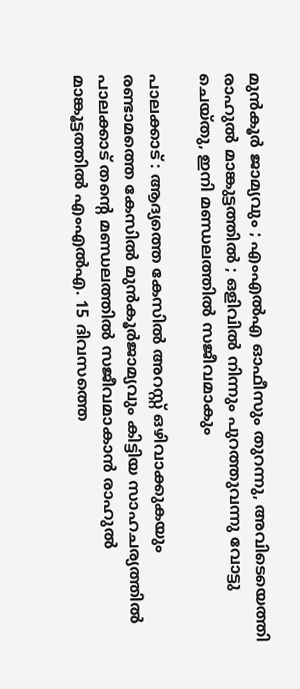മുന്‍കൂര്‍ ജാമ്യവും ; എംഎല്‍എ ഓഫീസും തുറന്നു, അവിടെയെത്തി രാഹുല്‍ മാങ്കുട്ടത്തില്‍ ; ഒളിവില്‍ നിന്നും പുറത്തുവന്നു വോട്ടു ചെയ്തു, ഇനി മണ്ഡലത്തില്‍ സജീവമാകും

പാലക്കാട് : ആദ്യത്തെ കേസില്‍ അറസ്റ്റ് ഒഴിവാക്കുകയും രണ്ടാമത്തെ കേസില്‍ മുന്‍കൂര്‍ജാമ്യവും കിട്ടിയ സാഹചര്യത്തില്‍ പാലക്കാട് തന്റെ മണ്ഡലത്തില്‍ സജീവമാകാന്‍ രാഹുല്‍ മാങ്കൂട്ടത്തില്‍ എംഎല്‍എ. 15 ദിവസത്തെ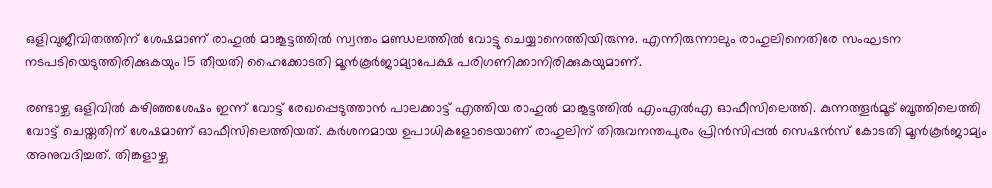ഒളിവുജീവിതത്തിന് ശേഷമാണ് രാഹുല്‍ മാങ്കൂട്ടത്തില്‍ സ്വന്തം മണ്ഡലത്തില്‍ വോട്ടു ചെയ്യാനെത്തിയിരുന്നു. എന്നിരുന്നാലും രാഹുലിനെതിരേ സംഘടന നടപടിയെടുത്തിരിക്കുകയും 15 തീയതി ഹൈക്കോടതി മൂന്‍കൂര്‍ജാമ്യാപേക്ഷ പരിഗണിക്കാനിരിക്കുകയുമാണ്.

രണ്ടാഴ്ച ഒളിവില്‍ കഴിഞ്ഞശേഷം ഇന്ന് വോട്ട് രേഖപ്പെടുത്താന്‍ പാലക്കാട്ട് എത്തിയ രാഹുല്‍ മാങ്കൂട്ടത്തില്‍ എംഎല്‍എ ഓഫീസിലെത്തി. കുന്നത്തൂര്‍മൂട് ബൂത്തിലെത്തി വോട്ട് ചെയ്തതിന് ശേഷമാണ് ഓഫീസിലെത്തിയത്. കര്‍ശനമായ ഉപാധികളോടെയാണ് രാഹുലിന് തിരുവനന്തപുരം പ്രിന്‍സിപ്പല്‍ സെഷന്‍സ് കോടതി മൂന്‍കൂര്‍ജാമ്യം അനുവദിച്ചത്. തിങ്കളാഴ്ച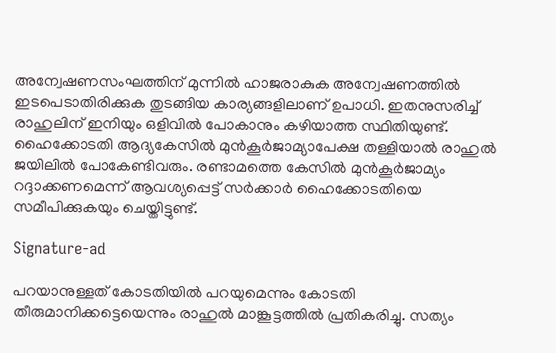അന്വേഷണസംഘത്തിന് മുന്നില്‍ ഹാജരാകുക അന്വേഷണത്തില്‍ ഇടപെടാതിരിക്കുക തുടങ്ങിയ കാര്യങ്ങളിലാണ് ഉപാധി. ഇതനുസരിച്ച് രാഹുലിന് ഇനിയും ഒളിവില്‍ പോകാനും കഴിയാത്ത സ്ഥിതിയുണ്ട്. ഹൈക്കോടതി ആദ്യകേസില്‍ മുന്‍കൂര്‍ജാമ്യാപേക്ഷ തള്ളിയാല്‍ രാഹുല്‍ ജയിലില്‍ പോകേണ്ടിവരും. രണ്ടാമത്തെ കേസില്‍ മുന്‍കൂര്‍ജാമ്യം റദ്ദാക്കണമെന്ന് ആവശ്യപ്പെട്ട് സര്‍ക്കാര്‍ ഹൈക്കോടതിയെ സമീപിക്കുകയും ചെയ്തിട്ടുണ്ട്.

Signature-ad

പറയാനുള്ളത് കോടതിയില്‍ പറയുമെന്നും കോടതി തീരുമാനിക്കട്ടെയെന്നും രാഹുല്‍ മാങ്കൂട്ടത്തില്‍ പ്രതികരിച്ചു. സത്യം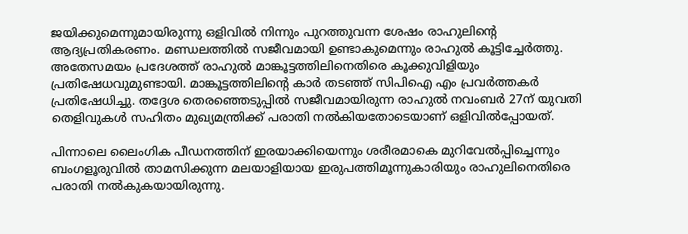ജയിക്കുമെന്നുമായിരുന്നു ഒളിവില്‍ നിന്നും പുറത്തുവന്ന ശേഷം രാഹുലിന്റെ ആദ്യപ്രതികരണം. മണ്ഡലത്തില്‍ സജീവമായി ഉണ്ടാകുമെന്നും രാഹുല്‍ കൂട്ടിച്ചേര്‍ത്തു. അതേസമയം പ്രദേശത്ത് രാഹുല്‍ മാങ്കൂട്ടത്തിലിനെതിരെ കൂക്കുവിളിയും പ്രതിഷേധവുമുണ്ടായി. മാങ്കൂട്ടത്തിലിന്റെ കാര്‍ തടഞ്ഞ് സിപിഐ എം പ്രവര്‍ത്തകര്‍ പ്രതിഷേധിച്ചു. തദ്ദേശ തെരഞ്ഞെടുപ്പില്‍ സജീവമായിരുന്ന രാഹുല്‍ നവംബര്‍ 27ന് യുവതി തെളിവുകള്‍ സഹിതം മുഖ്യമന്ത്രിക്ക് പരാതി നല്‍കിയതോടെയാണ് ഒളിവില്‍പ്പോയത്.

പിന്നാലെ ലൈംഗിക പീഡനത്തിന് ഇരയാക്കിയെന്നും ശരീരമാകെ മുറിവേല്‍പ്പിച്ചെന്നും ബംഗളൂരുവില്‍ താമസിക്കുന്ന മലയാളിയായ ഇരുപത്തിമൂന്നുകാരിയും രാഹുലിനെതിരെ പരാതി നല്‍കുകയായിരുന്നു.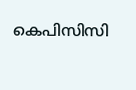കെപിസിസി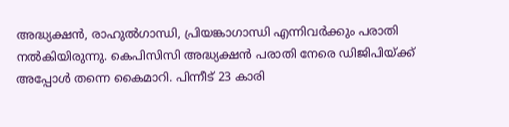അദ്ധ്യക്ഷന്‍, രാഹുല്‍ഗാന്ധി, പ്രിയങ്കാഗാന്ധി എന്നിവര്‍ക്കും പരാതി നല്‍കിയിരുന്നു. കെപിസിസി അദ്ധ്യക്ഷന്‍ പരാതി നേരെ ഡിജിപിയ്ക്ക് അപ്പോള്‍ തന്നെ കൈമാറി. പിന്നീട് 23 കാരി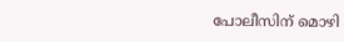പോലീസിന് മൊഴി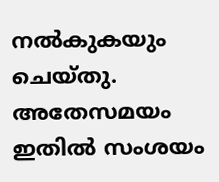നല്‍കുകയും ചെയ്തു. അതേസമയം ഇതില്‍ സംശയം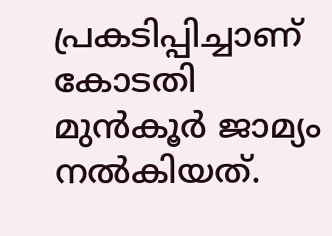പ്രകടിപ്പിച്ചാണ് കോടതി മുന്‍കൂര്‍ ജാമ്യം നല്‍കിയത്.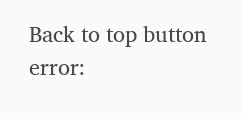Back to top button
error: